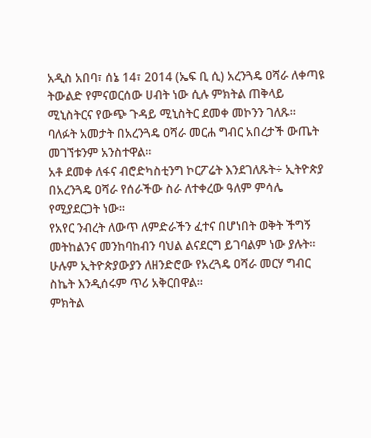አዲስ አበባ፣ ሰኔ 14፣ 2014 (ኤፍ ቢ ሲ) አረንጓዴ ዐሻራ ለቀጣዩ ትውልድ የምናወርሰው ሀብት ነው ሲሉ ምክትል ጠቅላይ ሚኒስትርና የውጭ ጉዳይ ሚኒስትር ደመቀ መኮንን ገለጹ።
ባለፉት አመታት በአረንጓዴ ዐሻራ መርሐ ግብር አበረታች ውጤት መገኘቱንም አንስተዋል።
አቶ ደመቀ ለፋና ብሮድካስቲንግ ኮርፖሬት እንደገለጹት÷ ኢትዮጵያ በአረንጓዴ ዐሻራ የሰራችው ስራ ለተቀረው ዓለም ምሳሌ የሚያደርጋት ነው፡፡
የአየር ንብረት ለውጥ ለምድራችን ፈተና በሆነበት ወቅት ችግኝ መትከልንና መንከባከብን ባህል ልናደርግ ይገባልም ነው ያሉት፡፡
ሁሉም ኢትዮጵያውያን ለዘንድሮው የአረጓዴ ዐሻራ መርሃ ግብር ስኬት እንዲሰሩም ጥሪ አቅርበዋል።
ምክትል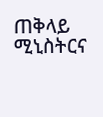ጠቅላይ ሚኒስትርና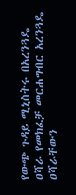የውጭ ጉዳይ ሚኒስትሩ በአረንጓዴ ዐሻራ የመክፈቻ መርሐግብር አረንጓዴ ዐሻራቸውን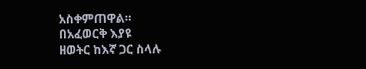አስቀምጠዋል።
በአፈወርቅ እያዩ
ዘወትር ከእኛ ጋር ስላሉ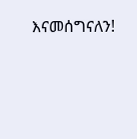እናመሰግናለን!